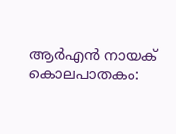ആർഎൻ നായക് കൊലപാതകം: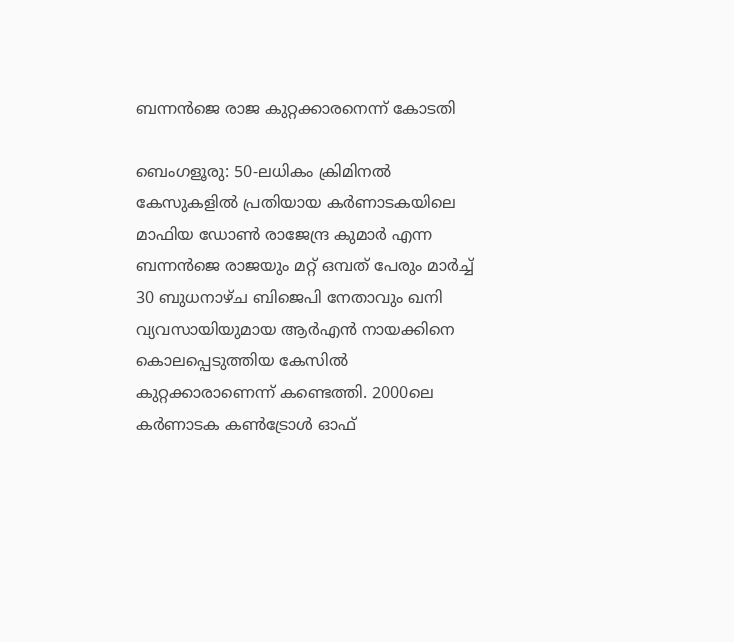ബന്നൻജെ രാജ കുറ്റക്കാരനെന്ന് കോടതി

ബെംഗളൂരു: 50-ലധികം ക്രിമിനൽ കേസുകളിൽ പ്രതിയായ കർണാടകയിലെ മാഫിയ ഡോൺ രാജേന്ദ്ര കുമാർ എന്ന ബന്നൻജെ രാജയും മറ്റ് ഒമ്പത് പേരും മാർച്ച് 30 ബുധനാഴ്ച ബിജെപി നേതാവും ഖനി വ്യവസായിയുമായ ആർഎൻ നായക്കിനെ കൊലപ്പെടുത്തിയ കേസിൽ കുറ്റക്കാരാണെന്ന് കണ്ടെത്തി. 2000ലെ കർണാടക കൺട്രോൾ ഓഫ്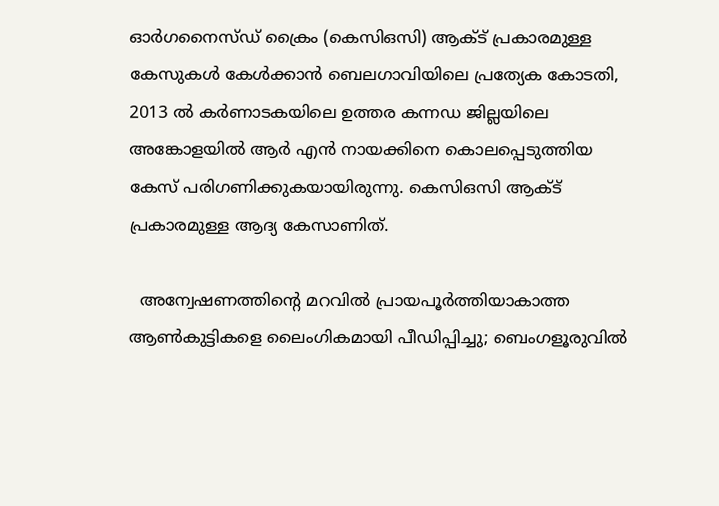ഓർഗനൈസ്ഡ് ക്രൈം (കെ‌സി‌ഒ‌സി) ആക്‌ട് പ്രകാരമുള്ള കേസുകൾ കേൾക്കാൻ ബെലഗാവിയിലെ പ്രത്യേക കോടതി, 2013 ൽ കർണാടകയിലെ ഉത്തര കന്നഡ ജില്ലയിലെ അങ്കോളയിൽ ആർ എൻ നായക്കിനെ കൊലപ്പെടുത്തിയ കേസ് പരിഗണിക്കുകയായിരുന്നു. കെസിഒസി ആക്ട് പ്രകാരമുള്ള ആദ്യ കേസാണിത്.

  അന്വേഷണത്തിന്റെ മറവിൽ പ്രായപൂർത്തിയാകാത്ത ആൺകുട്ടികളെ ലൈംഗികമായി പീഡിപ്പിച്ചു; ബെംഗളൂരുവിൽ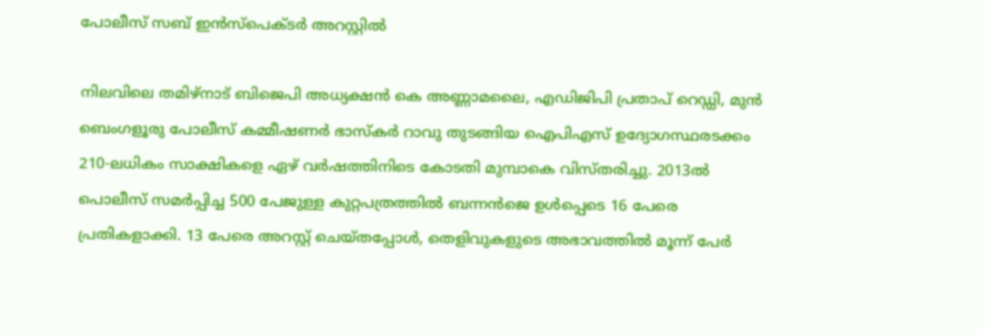പോലീസ് സബ് ഇൻസ്‌പെക്ടർ അറസ്റ്റിൽ

നിലവിലെ തമിഴ്‌നാട് ബിജെപി അധ്യക്ഷൻ കെ അണ്ണാമലൈ, എഡിജിപി പ്രതാപ് റെഡ്ഡി, മുൻ ബെംഗളൂരു പോലീസ് കമ്മീഷണർ ഭാസ്‌കർ റാവു തുടങ്ങിയ ഐപിഎസ് ഉദ്യോഗസ്ഥരടക്കം 210-ലധികം സാക്ഷികളെ ഏഴ് വർഷത്തിനിടെ കോടതി മുമ്പാകെ വിസ്തരിച്ചു. 2013ൽ പൊലീസ് സമർപ്പിച്ച 500 പേജുള്ള കുറ്റപത്രത്തിൽ ബന്നൻജെ ഉൾപ്പെടെ 16 പേരെ പ്രതികളാക്കി. 13 പേരെ അറസ്റ്റ് ചെയ്തപ്പോൾ, തെളിവുകളുടെ അഭാവത്തിൽ മൂന്ന് പേർ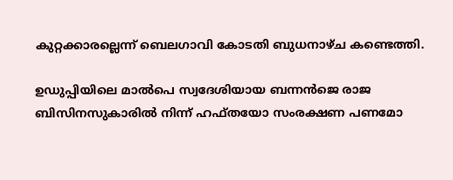കുറ്റക്കാരല്ലെന്ന് ബെലഗാവി കോടതി ബുധനാഴ്ച കണ്ടെത്തി.

ഉഡുപ്പിയിലെ മാൽപെ സ്വദേശിയായ ബന്നൻജെ രാജ ബിസിനസുകാരിൽ നിന്ന് ഹഫ്തയോ സംരക്ഷണ പണമോ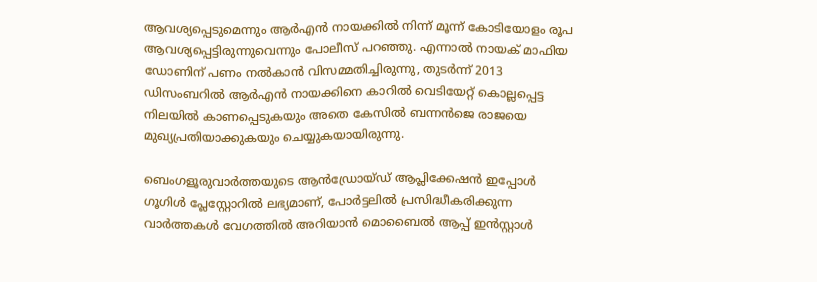ആവശ്യപ്പെടുമെന്നും ആർഎൻ നായക്കിൽ നിന്ന് മൂന്ന് കോടിയോളം രൂപ ആവശ്യപ്പെട്ടിരുന്നുവെന്നും പോലീസ് പറഞ്ഞു. എന്നാൽ നായക് മാഫിയ ഡോണിന് പണം നൽകാൻ വിസമ്മതിച്ചിരുന്നു, തുടർന്ന് 2013 ഡിസംബറിൽ ആർഎൻ നായക്കിനെ കാറിൽ വെടിയേറ്റ് കൊല്ലപ്പെട്ട നിലയിൽ കാണപ്പെടുകയും അതെ കേസിൽ ബന്നൻജെ രാജയെ മുഖ്യപ്രതിയാക്കുകയും ചെയ്യുകയായിരുന്നു.

ബെംഗളൂരുവാർത്തയുടെ ആൻഡ്രോയ്ഡ് ആപ്ലിക്കേഷൻ ഇപ്പോൾ ഗൂഗിൾ പ്ലേസ്റ്റോറിൽ ലഭ്യമാണ്, പോർട്ടലിൽ പ്രസിദ്ധീകരിക്കുന്ന വാർത്തകൾ വേഗത്തിൽ അറിയാൻ മൊബൈൽ ആപ്പ് ഇൻസ്റ്റാൾ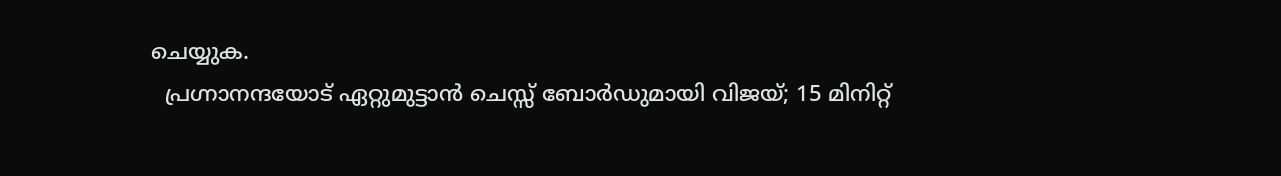ചെയ്യുക.
  പ്രഗ്നാനന്ദയോട് ഏറ്റുമുട്ടാൻ ചെസ്സ് ബോർഡുമായി വിജയ്; 15 മിനിറ്റ്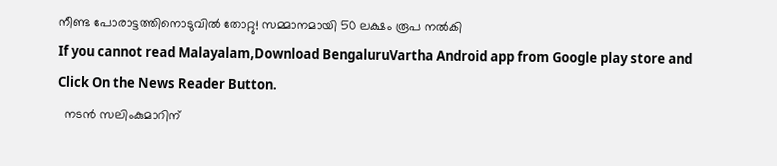നീണ്ട പോരാട്ടത്തിനൊടുവിൽ തോറ്റു! സമ്മാനമായി 50 ലക്ഷം രൂപ നൽകി
If you cannot read Malayalam,Download BengaluruVartha Android app from Google play store and Click On the News Reader Button.
  നടൻ സലിംകുമാറിന്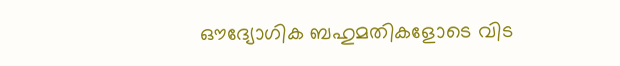ഔദ്യോഗിക ബഹുമതികളോടെ വിട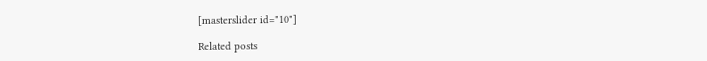[masterslider id="10"]

Related posts